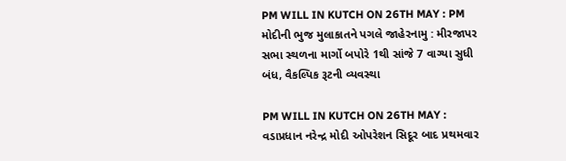PM WILL IN KUTCH ON 26TH MAY : PM મોદીની ભુજ મુલાકાતને પગલે જાહેરનામુ : મીરજાપર સભા સ્થળના માર્ગો બપોરે 1થી સાંજે 7 વાગ્યા સુધી બંધ, વૈકલ્પિક રૂટની વ્યવસ્થા

PM WILL IN KUTCH ON 26TH MAY : વડાપ્રધાન નરેન્દ્ર મોદી ઓપરેશન સિદૂર બાદ પ્રથમવાર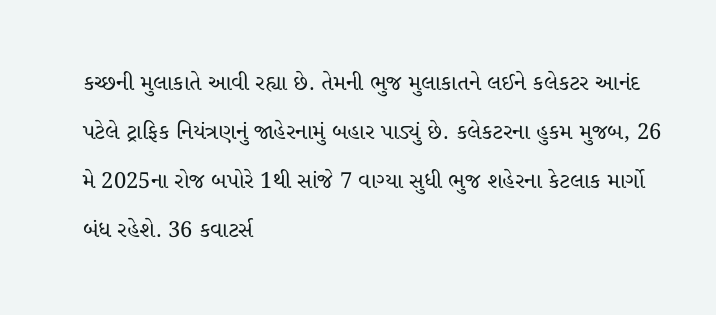કચ્છની મુલાકાતે આવી રહ્યા છે. તેમની ભુજ મુલાકાતને લઈને કલેકટર આનંદ પટેલે ટ્રાફિક નિયંત્રણનું જાહેરનામું બહાર પાડ્યું છે. કલેકટરના હુકમ મુજબ, 26 મે 2025ના રોજ બપોરે 1થી સાંજે 7 વાગ્યા સુધી ભુજ શહેરના કેટલાક માર્ગો બંધ રહેશે. 36 કવાટર્સ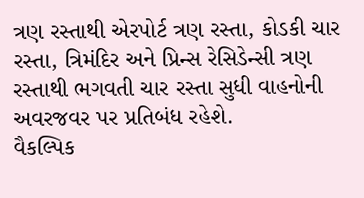ત્રણ રસ્તાથી એરપોર્ટ ત્રણ રસ્તા, કોડકી ચાર રસ્તા, ત્રિમંદિર અને પ્રિન્સ રેસિડેન્સી ત્રણ રસ્તાથી ભગવતી ચાર રસ્તા સુધી વાહનોની અવરજવર પર પ્રતિબંધ રહેશે.
વૈકલ્પિક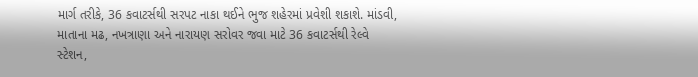માર્ગ તરીકે, 36 કવાટર્સથી સરપટ નાકા થઈને ભુજ શહેરમાં પ્રવેશી શકાશે. માંડવી, માતાના મઢ, નખત્રાણા અને નારાયણ સરોવર જવા માટે 36 કવાટર્સથી રેલ્વે સ્ટેશન,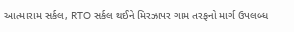આત્મારામ સર્કલ, RTO સર્કલ થઈને મિરઝાપર ગામ તરફનો માર્ગ ઉપલબ્ધ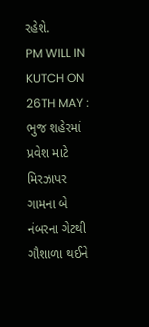રહેશે.
PM WILL IN KUTCH ON 26TH MAY : ભુજ શહેરમાં પ્રવેશ માટે મિરઝાપર ગામના બે નંબરના ગેટથી ગૌશાળા થઈને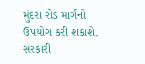મુંદરા રોડ માર્ગનો ઉપયોગ કરી શકાશે. સરકારી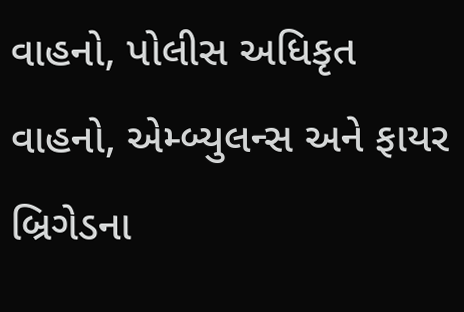વાહનો, પોલીસ અધિકૃત વાહનો, એમ્બ્યુલન્સ અને ફાયર બ્રિગેડના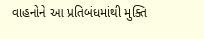વાહનોને આ પ્રતિબંધમાંથી મુક્તિ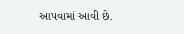આપવામાં આવી છે.